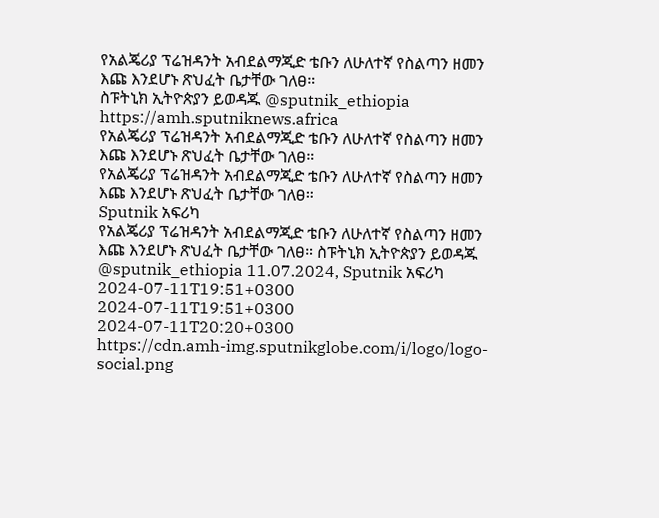የአልጄሪያ ፕሬዝዳንት አብደልማጂድ ቴቡን ለሁለተኛ የስልጣን ዘመን እጩ እንደሆኑ ጽህፈት ቤታቸው ገለፀ።
ስፑትኒክ ኢትዮጵያን ይወዳጁ @sputnik_ethiopia
https://amh.sputniknews.africa
የአልጄሪያ ፕሬዝዳንት አብደልማጂድ ቴቡን ለሁለተኛ የስልጣን ዘመን እጩ እንደሆኑ ጽህፈት ቤታቸው ገለፀ።
የአልጄሪያ ፕሬዝዳንት አብደልማጂድ ቴቡን ለሁለተኛ የስልጣን ዘመን እጩ እንደሆኑ ጽህፈት ቤታቸው ገለፀ።
Sputnik አፍሪካ
የአልጄሪያ ፕሬዝዳንት አብደልማጂድ ቴቡን ለሁለተኛ የስልጣን ዘመን እጩ እንደሆኑ ጽህፈት ቤታቸው ገለፀ። ስፑትኒክ ኢትዮጵያን ይወዳጁ @sputnik_ethiopia 11.07.2024, Sputnik አፍሪካ
2024-07-11T19:51+0300
2024-07-11T19:51+0300
2024-07-11T20:20+0300
https://cdn.amh-img.sputnikglobe.com/i/logo/logo-social.png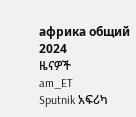африка общий
2024
ዜናዎች
am_ET
Sputnik አፍሪካ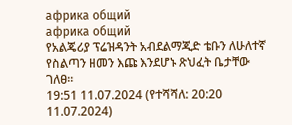африка общий
африка общий
የአልጄሪያ ፕሬዝዳንት አብደልማጂድ ቴቡን ለሁለተኛ የስልጣን ዘመን እጩ እንደሆኑ ጽህፈት ቤታቸው ገለፀ።
19:51 11.07.2024 (የተሻሻለ: 20:20 11.07.2024)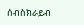ሰብስክራይብ